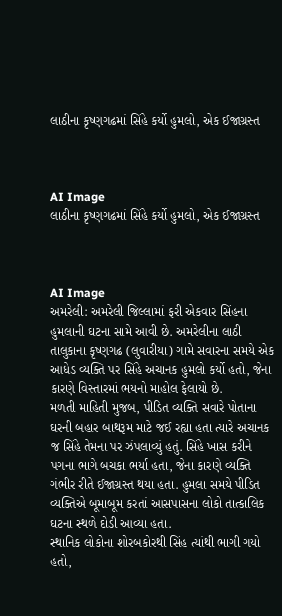લાઠીના કૃષ્ણગઢમાં સિંહે કર્યો હુમલો, એક ઈજાગ્રસ્ત



AI Image
લાઠીના કૃષ્ણગઢમાં સિંહે કર્યો હુમલો, એક ઈજાગ્રસ્ત



AI Image
અમરેલી: અમરેલી જિલ્લામાં ફરી એકવાર સિંહના હુમલાની ઘટના સામે આવી છે. અમરેલીના લાઠી તાલુકાના કૃષ્ણગઢ (લુવારીયા) ગામે સવારના સમયે એક આધેડ વ્યક્તિ પર સિંહે અચાનક હુમલો કર્યો હતો, જેના કારણે વિસ્તારમાં ભયનો માહોલ ફેલાયો છે.
મળતી માહિતી મુજબ, પીડિત વ્યક્તિ સવારે પોતાના ઘરની બહાર બાથરૂમ માટે જઈ રહ્યા હતા ત્યારે અચાનક જ સિંહે તેમના પર ઝંપલાવ્યું હતું. સિંહે ખાસ કરીને પગના ભાગે બચકા ભર્યા હતા, જેના કારણે વ્યક્તિ ગંભીર રીતે ઈજાગ્રસ્ત થયા હતા. હુમલા સમયે પીડિત વ્યક્તિએ બૂમાબૂમ કરતાં આસપાસના લોકો તાત્કાલિક ઘટના સ્થળે દોડી આવ્યા હતા.
સ્થાનિક લોકોના શોરબકોરથી સિંહ ત્યાંથી ભાગી ગયો હતો,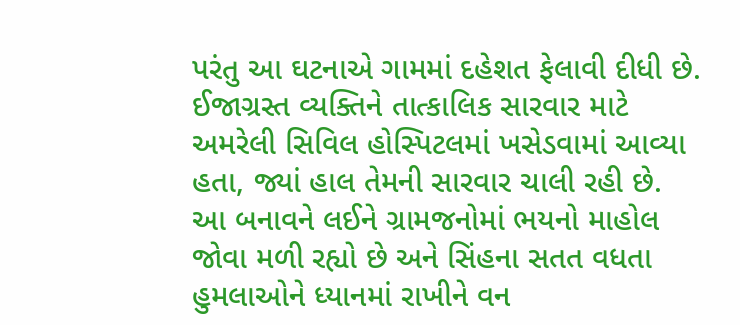પરંતુ આ ઘટનાએ ગામમાં દહેશત ફેલાવી દીધી છે. ઈજાગ્રસ્ત વ્યક્તિને તાત્કાલિક સારવાર માટે અમરેલી સિવિલ હોસ્પિટલમાં ખસેડવામાં આવ્યા હતા, જ્યાં હાલ તેમની સારવાર ચાલી રહી છે.
આ બનાવને લઈને ગ્રામજનોમાં ભયનો માહોલ જોવા મળી રહ્યો છે અને સિંહના સતત વધતા હુમલાઓને ધ્યાનમાં રાખીને વન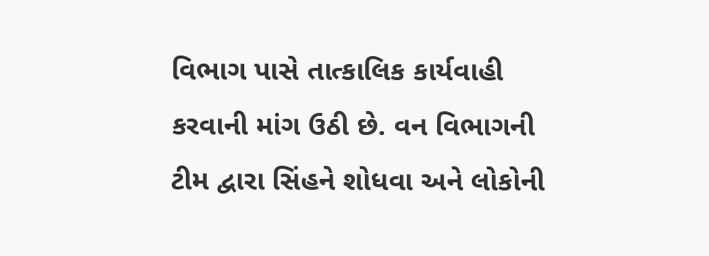વિભાગ પાસે તાત્કાલિક કાર્યવાહી કરવાની માંગ ઉઠી છે. વન વિભાગની ટીમ દ્વારા સિંહને શોધવા અને લોકોની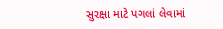સુરક્ષા માટે પગલાં લેવામાં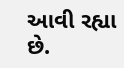આવી રહ્યા છે.